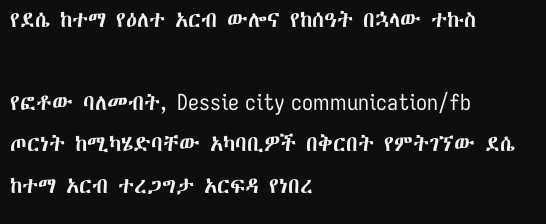የደሴ ከተማ የዕለተ አርብ ውሎና የከሰዓት በኋላው ተኩስ

የፎቶው ባለመብት, Dessie city communication/fb
ጦርነት ከሚካሄድባቸው አካባቢዎች በቅርበት የምትገኘው ደሴ ከተማ አርብ ተረጋግታ አርፍዳ የነበረ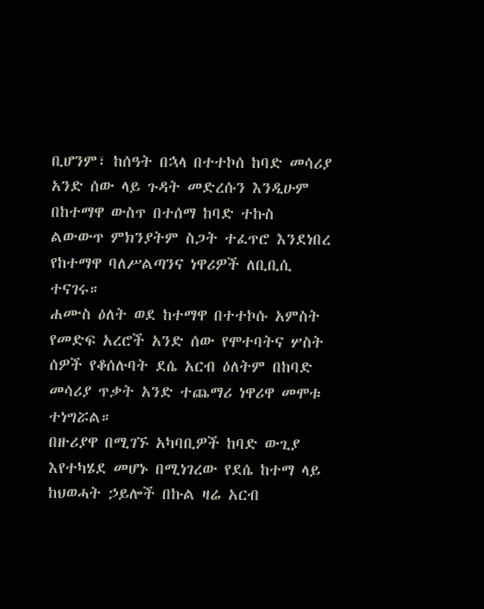ቢሆንም፣ ከሰዓት በኋላ በተተኮሰ ከባድ መሳሪያ አንድ ሰው ላይ ጉዳት መድረሱን እንዲሁም በከተማዋ ውስጥ በተሰማ ከባድ ተኩስ ልውውጥ ምክንያትም ስጋት ተፈጥሮ እንደነበረ የከተማዋ ባለሥልጣንና ነዋሪዎች ለቢቢሲ ተናገሩ።
ሐሙስ ዕለት ወደ ከተማዋ በተተኮሱ አምስት የመድፍ አረሮች አንድ ሰው የሞተባትና ሦስት ሰዎች የቆሰሉባት ደሴ አርብ ዕለትም በከባድ መሳሪያ ጥቃት አንድ ተጨማሪ ነዋሪዋ መሞቱ ተነግሯል።
በዙሪያዋ በሚገኙ አካባቢዎች ከባድ ውጊያ እየተካሄደ መሆኑ በሚነገረው የደሴ ከተማ ላይ ከህወሓት ኃይሎች በኩል ዛሬ አርብ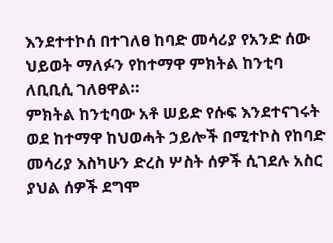እንደተተኮሰ በተገለፀ ከባድ መሳሪያ የአንድ ሰው ህይወት ማለፉን የከተማዋ ምክትል ከንቲባ ለቢቢሲ ገለፀዋል።
ምክትል ከንቲባው አቶ ሠይድ የሱፍ እንደተናገሩት ወደ ከተማዋ ከህወሓት ኃይሎች በሚተኮስ የከባድ መሳሪያ እስካሁን ድረስ ሦስት ሰዎች ሲገደሉ አስር ያህል ሰዎች ደግሞ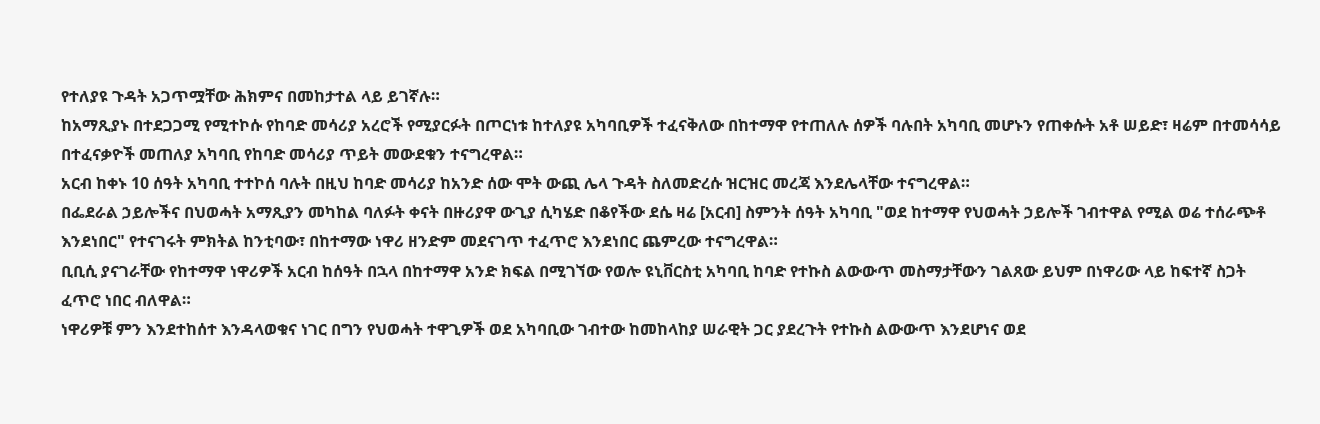የተለያዩ ጉዳት አጋጥሟቸው ሕክምና በመከታተል ላይ ይገኛሉ።
ከአማጺያኑ በተደጋጋሚ የሚተኮሱ የከባድ መሳሪያ አረሮች የሚያርፉት በጦርነቱ ከተለያዩ አካባቢዎች ተፈናቅለው በከተማዋ የተጠለሉ ሰዎች ባሉበት አካባቢ መሆኑን የጠቀሱት አቶ ሠይድ፣ ዛሬም በተመሳሳይ በተፈናቃዮች መጠለያ አካባቢ የከባድ መሳሪያ ጥይት መውደቁን ተናግረዋል።
አርብ ከቀኑ 10 ሰዓት አካባቢ ተተኮሰ ባሉት በዚህ ከባድ መሳሪያ ከአንድ ሰው ሞት ውጪ ሌላ ጉዳት ስለመድረሱ ዝርዝር መረጃ እንደሌላቸው ተናግረዋል።
በፌደራል ኃይሎችና በህወሓት አማጺያን መካከል ባለፉት ቀናት በዙሪያዋ ውጊያ ሲካሄድ በቆየችው ደሴ ዛሬ [አርብ] ስምንት ሰዓት አካባቢ "ወደ ከተማዋ የህወሓት ኃይሎች ገብተዋል የሚል ወሬ ተሰራጭቶ እንደነበር" የተናገሩት ምክትል ከንቲባው፣ በከተማው ነዋሪ ዘንድም መደናገጥ ተፈጥሮ እንደነበር ጨምረው ተናግረዋል።
ቢቢሲ ያናገራቸው የከተማዋ ነዋሪዎች አርብ ከሰዓት በኋላ በከተማዋ አንድ ክፍል በሚገኘው የወሎ ዩኒቨርስቲ አካባቢ ከባድ የተኩስ ልውውጥ መስማታቸውን ገልጸው ይህም በነዋሪው ላይ ከፍተኛ ስጋት ፈጥሮ ነበር ብለዋል።
ነዋሪዎቹ ምን እንደተከሰተ እንዳላወቁና ነገር በግን የህወሓት ተዋጊዎች ወደ አካባቢው ገብተው ከመከላከያ ሠራዊት ጋር ያደረጉት የተኩስ ልውውጥ እንደሆነና ወደ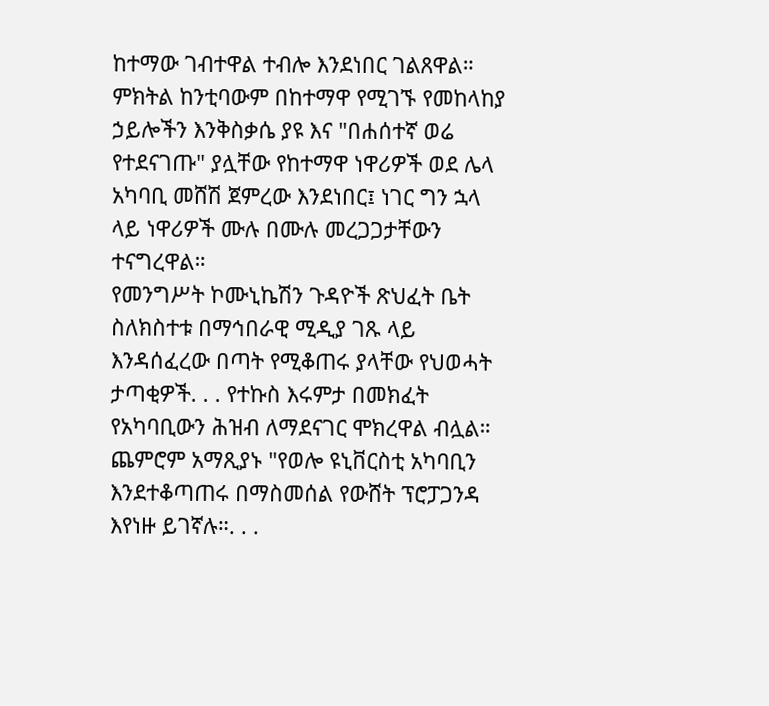ከተማው ገብተዋል ተብሎ እንደነበር ገልጸዋል።
ምክትል ከንቲባውም በከተማዋ የሚገኙ የመከላከያ ኃይሎችን እንቅስቃሴ ያዩ እና "በሐሰተኛ ወሬ የተደናገጡ" ያሏቸው የከተማዋ ነዋሪዎች ወደ ሌላ አካባቢ መሸሽ ጀምረው እንደነበር፤ ነገር ግን ኋላ ላይ ነዋሪዎች ሙሉ በሙሉ መረጋጋታቸውን ተናግረዋል።
የመንግሥት ኮሙኒኬሽን ጉዳዮች ጽህፈት ቤት ስለክስተቱ በማኅበራዊ ሚዲያ ገጹ ላይ እንዳሰፈረው በጣት የሚቆጠሩ ያላቸው የህወሓት ታጣቂዎች. . . የተኩስ እሩምታ በመክፈት የአካባቢውን ሕዝብ ለማደናገር ሞክረዋል ብሏል።
ጨምሮም አማጺያኑ "የወሎ ዩኒቨርስቲ አካባቢን እንደተቆጣጠሩ በማስመሰል የውሸት ፕሮፓጋንዳ እየነዙ ይገኛሉ።. . .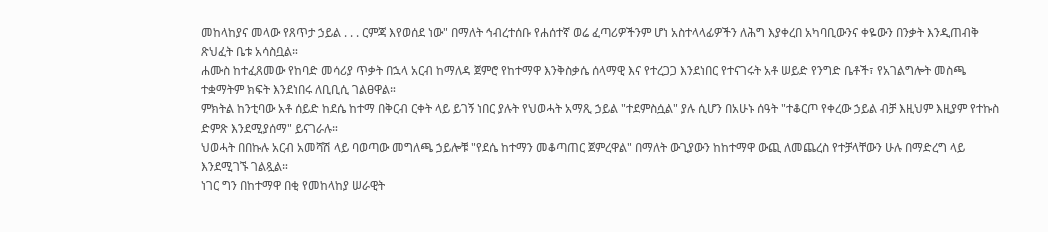መከላከያና መላው የጸጥታ ኃይል . . . ርምጃ እየወሰደ ነው" በማለት ኅብረተሰቡ የሐሰተኛ ወሬ ፈጣሪዎችንም ሆነ አስተላላፊዎችን ለሕግ እያቀረበ አካባቢውንና ቀዬውን በንቃት እንዲጠብቅ ጽህፈት ቤቱ አሳስቧል።
ሐሙስ ከተፈጸመው የከባድ መሳሪያ ጥቃት በኋላ አርብ ከማለዳ ጀምሮ የከተማዋ እንቅስቃሴ ሰላማዊ እና የተረጋጋ እንደነበር የተናገሩት አቶ ሠይድ የንግድ ቤቶች፣ የአገልግሎት መስጫ ተቋማትም ክፍት እንደነበሩ ለቢቢሲ ገልፀዋል።
ምክትል ከንቲባው አቶ ሰይድ ከደሴ ከተማ በቅርብ ርቀት ላይ ይገኝ ነበር ያሉት የህወሓት አማጺ ኃይል "ተደምስሷል" ያሉ ሲሆን በአሁኑ ሰዓት "ተቆርጦ የቀረው ኃይል ብቻ እዚህም እዚያም የተኩስ ድምጽ እንደሚያሰማ" ይናገራሉ።
ህወሓት በበኩሉ አርብ አመሻሽ ላይ ባወጣው መግለጫ ኃይሎቹ "የደሴ ከተማን መቆጣጠር ጀምረዋል" በማለት ውጊያውን ከከተማዋ ውጪ ለመጨረስ የተቻላቸውን ሁሉ በማድረግ ላይ እንደሚገኙ ገልጿል።
ነገር ግን በከተማዋ በቂ የመከላከያ ሠራዊት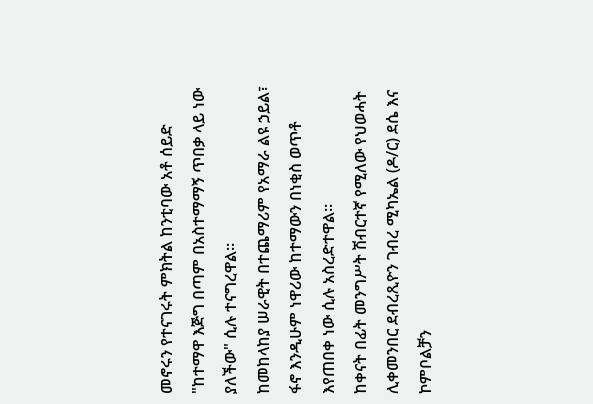መኖሩን የተናገሩት ምክትል ከንቲባው አቶ ሰይድ "ከተማዋ እጅግ በጣም በአስተማማኝ ጥበቃ ላይ ነው ያለችው" ሲሉ ተናግረዋል።
ከመከላከያ ሠራዊት በተጨማሪም የአማራ ልዩ ኃይል፣ ፋኖ እንዲሁም ነዋሪው ከተማውን በነቂስ ወጥቶ እየጠበቀ ነው ሲሉ አስረድተዋል።
ከቀናት በፊት መንግሥት ሽብርተኛ የሚለው የህወሓት ሊቀመንበር ደብረጺዮን ገብረ ሚካኤል (ዶ/ር) ደሴ እና ኮምቦልቻን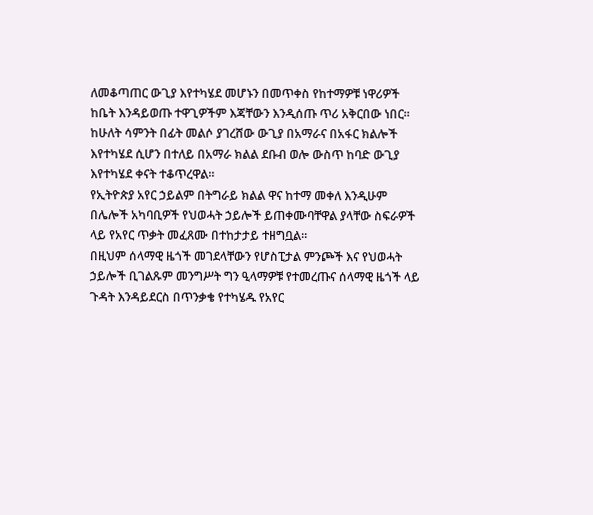ለመቆጣጠር ውጊያ እየተካሄደ መሆኑን በመጥቀስ የከተማዎቹ ነዋሪዎች ከቤት እንዳይወጡ ተዋጊዎችም እጃቸውን እንዲሰጡ ጥሪ አቅርበው ነበር።
ከሁለት ሳምንት በፊት መልሶ ያገረሸው ውጊያ በአማራና በአፋር ክልሎች እየተካሄደ ሲሆን በተለይ በአማራ ክልል ደቡብ ወሎ ውስጥ ከባድ ውጊያ እየተካሄደ ቀናት ተቆጥረዋል።
የኢትዮጵያ አየር ኃይልም በትግራይ ክልል ዋና ከተማ መቀለ እንዲሁም በሌሎች አካባቢዎች የህወሓት ኃይሎች ይጠቀሙባቸዋል ያላቸው ስፍራዎች ላይ የአየር ጥቃት መፈጸሙ በተከታታይ ተዘግቧል።
በዚህም ሰላማዊ ዜጎች መገደላቸውን የሆስፒታል ምንጮች እና የህወሓት ኃይሎች ቢገልጹም መንግሥት ግን ዒላማዎቹ የተመረጡና ሰላማዊ ዜጎች ላይ ጉዳት እንዳይደርስ በጥንቃቄ የተካሄዱ የአየር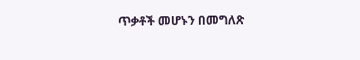ጥቃቶች መሆኑን በመግለጽ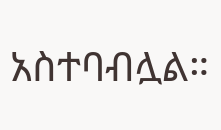አስተባብሏል።